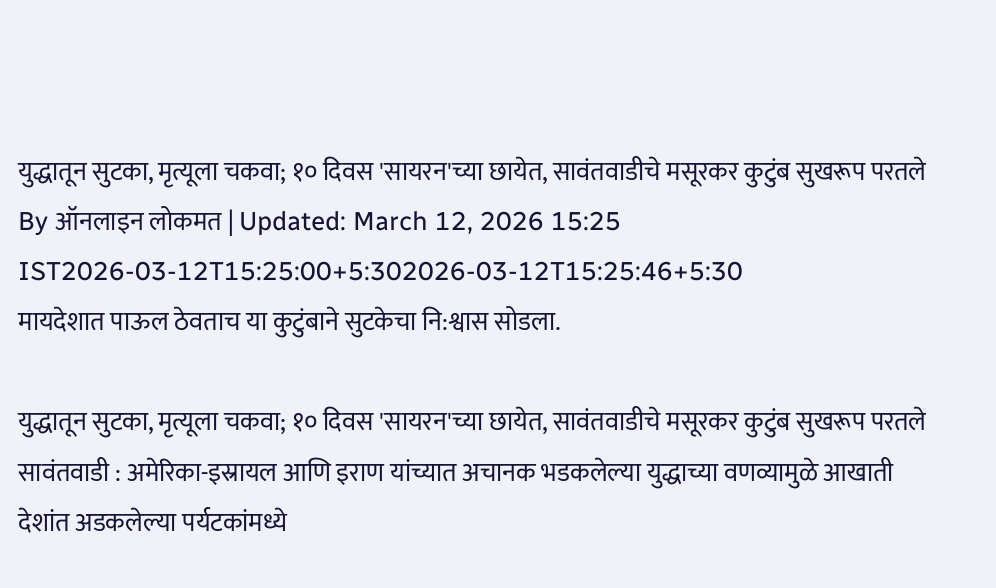युद्धातून सुटका, मृत्यूला चकवा; १० दिवस 'सायरन'च्या छायेत, सावंतवाडीचे मसूरकर कुटुंब सुखरूप परतले
By ऑनलाइन लोकमत | Updated: March 12, 2026 15:25 IST2026-03-12T15:25:00+5:302026-03-12T15:25:46+5:30
मायदेशात पाऊल ठेवताच या कुटुंबाने सुटकेचा नि:श्वास सोडला.

युद्धातून सुटका, मृत्यूला चकवा; १० दिवस 'सायरन'च्या छायेत, सावंतवाडीचे मसूरकर कुटुंब सुखरूप परतले
सावंतवाडी : अमेरिका-इस्रायल आणि इराण यांच्यात अचानक भडकलेल्या युद्धाच्या वणव्यामुळे आखाती देशांत अडकलेल्या पर्यटकांमध्ये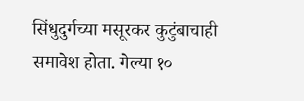सिंधुदुर्गच्या मसूरकर कुटुंबाचाही समावेश होता. गेल्या १०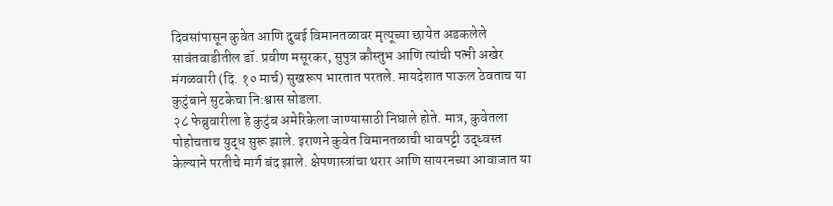दिवसांपासून कुवेत आणि दुबई विमानतळावर मृत्यूच्या छायेत अडकलेले सावंतवाडीतील डॉ. प्रवीण मसूरकर, सुपुत्र कौस्तुभ आणि त्यांची पत्नी अखेर मंगळवारी (दि. १० मार्च) सुखरूप भारतात परतले. मायदेशात पाऊल ठेवताच या कुटुंबाने सुटकेचा नि:श्वास सोडला.
२८ फेब्रुवारीला हे कुटुंब अमेरिकेला जाण्यासाठी निघाले होते. मात्र, कुवेतला पोहोचताच युद्ध सुरू झाले. इराणने कुवेत विमानतळाची धावपट्टी उद्ध्वस्त केल्याने परतीचे मार्ग बंद झाले. क्षेपणास्त्रांचा थरार आणि सायरनच्या आवाजात या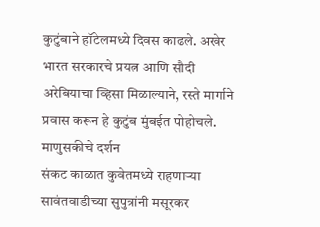कुटुंबाने हॉटेलमध्ये दिवस काढले. अखेर भारत सरकारचे प्रयत्न आणि सौदी अरेबियाचा व्हिसा मिळाल्याने, रस्ते मार्गाने प्रवास करून हे कुटुंब मुंबईत पोहोचले.
माणुसकीचे दर्शन
संकट काळात कुवेतमध्ये राहणाऱ्या सावंतवाडीच्या सुपुत्रांनी मसूरकर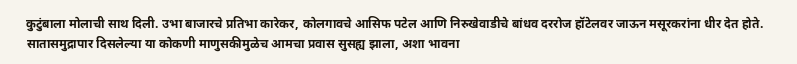कुटुंबाला मोलाची साथ दिली. उभा बाजारचे प्रतिभा कारेकर, कोलगावचे आसिफ पटेल आणि निरुखेवाडीचे बांधव दररोज हॉटेलवर जाऊन मसूरकरांना धीर देत होते. सातासमुद्रापार दिसलेल्या या कोकणी माणुसकीमुळेच आमचा प्रवास सुसह्य झाला, अशा भावना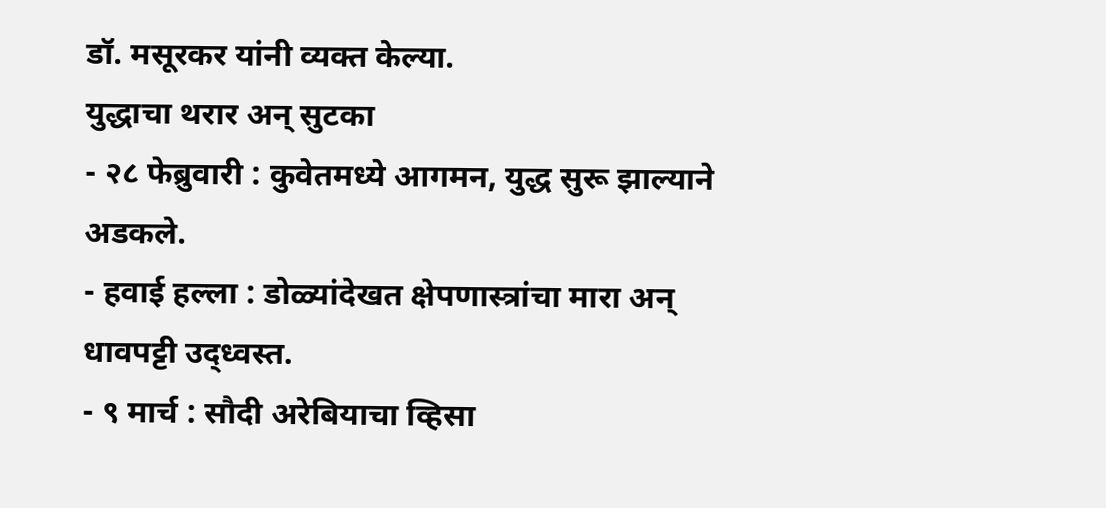डॉ. मसूरकर यांनी व्यक्त केल्या.
युद्धाचा थरार अन् सुटका
- २८ फेब्रुवारी : कुवेतमध्ये आगमन, युद्ध सुरू झाल्याने अडकले.
- हवाई हल्ला : डोळ्यांदेखत क्षेपणास्त्रांचा मारा अन् धावपट्टी उद्ध्वस्त.
- ९ मार्च : सौदी अरेबियाचा व्हिसा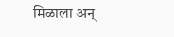मिळाला अन्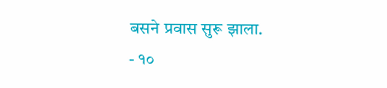बसने प्रवास सुरू झाला.
- १०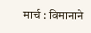मार्च : विमानाने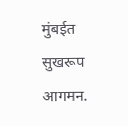मुंबईत सुखरूप आगमन.